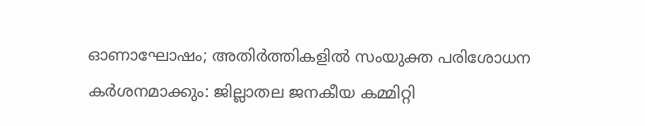ഓണാഘോഷം; അതിർത്തികളിൽ സംയുക്ത പരിശോധന കർശനമാക്കും: ജില്ലാതല ജനകീയ കമ്മിറ്റി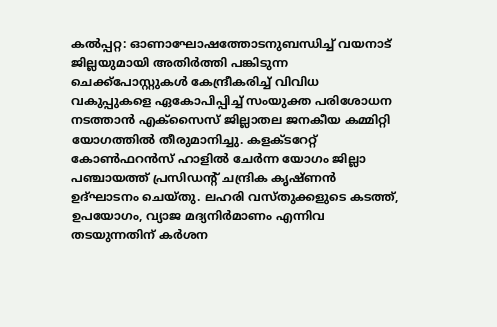കൽപ്പറ്റ: ഓണാഘോഷത്തോടനുബന്ധിച്ച് വയനാട് ജില്ലയുമായി അതിർത്തി പങ്കിടുന്ന ചെക്ക്പോസ്റ്റുകൾ കേന്ദ്രീകരിച്ച് വിവിധ വകുപ്പുകളെ ഏകോപിപ്പിച്ച് സംയുക്ത പരിശോധന നടത്താൻ എക്സൈസ് ജില്ലാതല ജനകീയ കമ്മിറ്റി യോഗത്തിൽ തീരുമാനിച്ചു. കളക്ടറേറ്റ് കോൺഫറൻസ് ഹാളിൽ ചേർന്ന യോഗം ജില്ലാ പഞ്ചായത്ത് പ്രസിഡന്റ് ചന്ദ്രിക കൃഷ്ണൻ ഉദ്ഘാടനം ചെയ്തു. ലഹരി വസ്തുക്കളുടെ കടത്ത്, ഉപയോഗം, വ്യാജ മദ്യനിർമാണം എന്നിവ തടയുന്നതിന് കർശന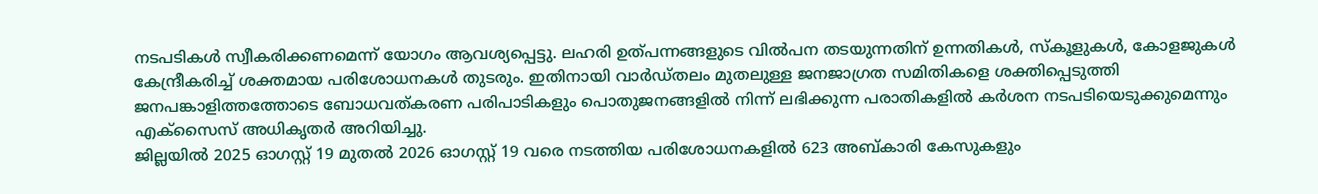നടപടികൾ സ്വീകരിക്കണമെന്ന് യോഗം ആവശ്യപ്പെട്ടു. ലഹരി ഉത്പന്നങ്ങളുടെ വിൽപന തടയുന്നതിന് ഉന്നതികൾ, സ്കൂളുകൾ, കോളജുകൾ കേന്ദ്രീകരിച്ച് ശക്തമായ പരിശോധനകൾ തുടരും. ഇതിനായി വാർഡ്തലം മുതലുള്ള ജനജാഗ്രത സമിതികളെ ശക്തിപ്പെടുത്തി ജനപങ്കാളിത്തത്തോടെ ബോധവത്കരണ പരിപാടികളും പൊതുജനങ്ങളിൽ നിന്ന് ലഭിക്കുന്ന പരാതികളിൽ കർശന നടപടിയെടുക്കുമെന്നും എക്സൈസ് അധികൃതർ അറിയിച്ചു.
ജില്ലയിൽ 2025 ഓഗസ്റ്റ് 19 മുതൽ 2026 ഓഗസ്റ്റ് 19 വരെ നടത്തിയ പരിശോധനകളിൽ 623 അബ്കാരി കേസുകളും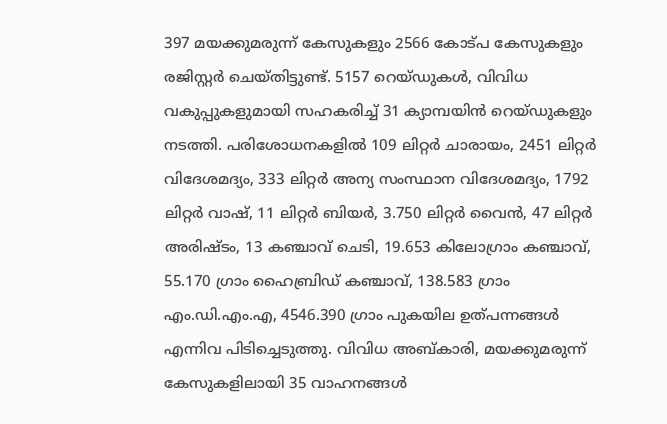397 മയക്കുമരുന്ന് കേസുകളും 2566 കോട്പ കേസുകളും രജിസ്റ്റർ ചെയ്തിട്ടുണ്ട്. 5157 റെയ്ഡുകൾ, വിവിധ വകുപ്പുകളുമായി സഹകരിച്ച് 31 ക്യാമ്പയിൻ റെയ്ഡുകളും നടത്തി. പരിശോധനകളിൽ 109 ലിറ്റർ ചാരായം, 2451 ലിറ്റർ വിദേശമദ്യം, 333 ലിറ്റർ അന്യ സംസ്ഥാന വിദേശമദ്യം, 1792 ലിറ്റർ വാഷ്, 11 ലിറ്റർ ബിയർ, 3.750 ലിറ്റർ വൈൻ, 47 ലിറ്റർ അരിഷ്ടം, 13 കഞ്ചാവ് ചെടി, 19.653 കിലോഗ്രാം കഞ്ചാവ്, 55.170 ഗ്രാം ഹൈബ്രിഡ് കഞ്ചാവ്, 138.583 ഗ്രാം എം.ഡി.എം.എ, 4546.390 ഗ്രാം പുകയില ഉത്പന്നങ്ങൾ എന്നിവ പിടിച്ചെടുത്തു. വിവിധ അബ്കാരി, മയക്കുമരുന്ന് കേസുകളിലായി 35 വാഹനങ്ങൾ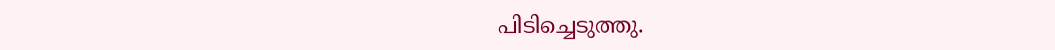പിടിച്ചെടുത്തു.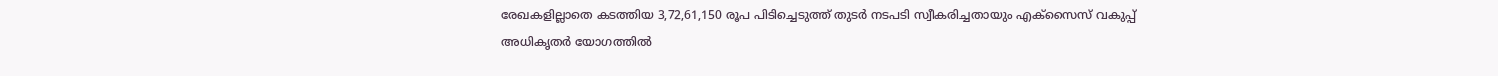രേഖകളില്ലാതെ കടത്തിയ 3,72,61,150 രൂപ പിടിച്ചെടുത്ത് തുടർ നടപടി സ്വീകരിച്ചതായും എക്സൈസ് വകുപ്പ് അധികൃതർ യോഗത്തിൽ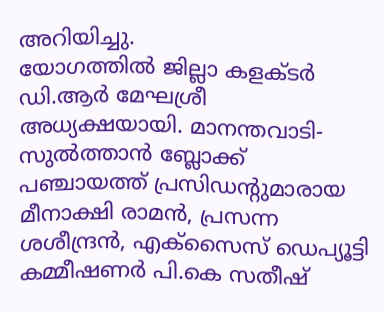അറിയിച്ചു.
യോഗത്തിൽ ജില്ലാ കളക്ടർ ഡി.ആർ മേഘശ്രീ അധ്യക്ഷയായി. മാനന്തവാടി-സുൽത്താൻ ബ്ലോക്ക് പഞ്ചായത്ത് പ്രസിഡന്റുമാരായ മീനാക്ഷി രാമൻ, പ്രസന്ന ശശീന്ദ്രൻ, എക്സൈസ് ഡെപ്യൂട്ടി കമ്മീഷണർ പി.കെ സതീഷ്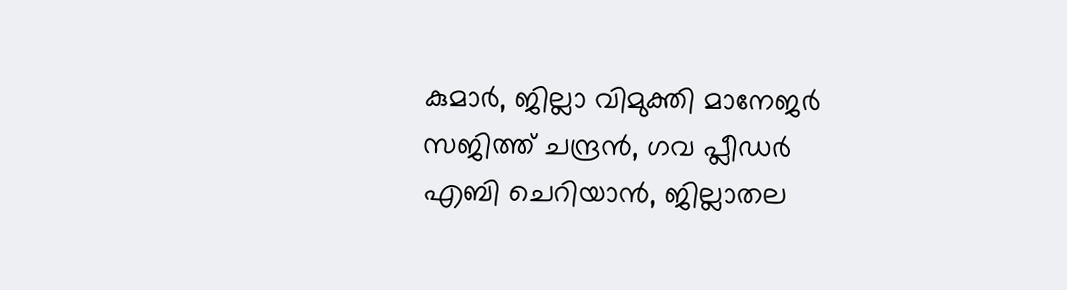കുമാർ, ജില്ലാ വിമുക്തി മാനേജർ സജിത്ത് ചന്ദ്രൻ, ഗവ പ്ലീഡർ എബി ചെറിയാൻ, ജില്ലാതല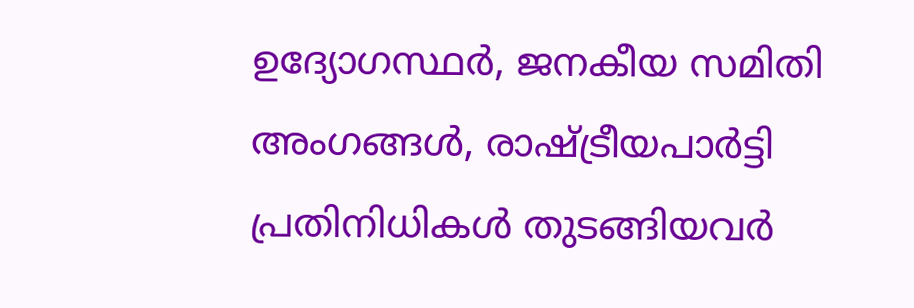ഉദ്യോഗസ്ഥർ, ജനകീയ സമിതി അംഗങ്ങൾ, രാഷ്ട്രീയപാർട്ടി പ്രതിനിധികൾ തുടങ്ങിയവർ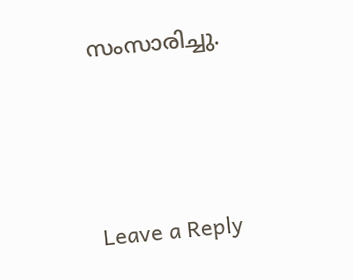സംസാരിച്ചു.





Leave a Reply